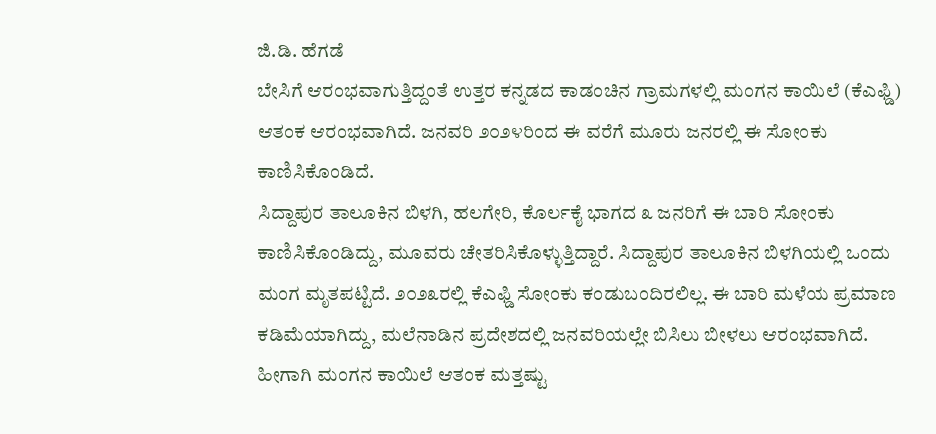ಜಿ.ಡಿ. ಹೆಗಡೆ
ಬೇಸಿಗೆ ಆರಂಭವಾಗುತ್ತಿದ್ದಂತೆ ಉತ್ತರ ಕನ್ನಡದ ಕಾಡಂಚಿನ ಗ್ರಾಮಗಳಲ್ಲಿ ಮಂಗನ ಕಾಯಿಲೆ (ಕೆಎಫ್ಡಿ) ಆತಂಕ ಆರಂಭವಾಗಿದೆ. ಜನವರಿ ೨೦೨೪ರಿಂದ ಈ ವರೆಗೆ ಮೂರು ಜನರಲ್ಲಿ ಈ ಸೋಂಕು ಕಾಣಿಸಿಕೊಂಡಿದೆ.
ಸಿದ್ದಾಪುರ ತಾಲೂಕಿನ ಬಿಳಗಿ, ಹಲಗೇರಿ, ಕೊರ್ಲಕೈ ಭಾಗದ ೩ ಜನರಿಗೆ ಈ ಬಾರಿ ಸೋಂಕು ಕಾಣಿಸಿಕೊಂಡಿದ್ದು, ಮೂವರು ಚೇತರಿಸಿಕೊಳ್ಳುತ್ತಿದ್ದಾರೆ. ಸಿದ್ದಾಪುರ ತಾಲೂಕಿನ ಬಿಳಗಿಯಲ್ಲಿ ಒಂದು ಮಂಗ ಮೃತಪಟ್ಟಿದೆ. ೨೦೨೩ರಲ್ಲಿ ಕೆಎಫ್ಡಿ ಸೋಂಕು ಕಂಡುಬಂದಿರಲಿಲ್ಲ. ಈ ಬಾರಿ ಮಳೆಯ ಪ್ರಮಾಣ ಕಡಿಮೆಯಾಗಿದ್ದು, ಮಲೆನಾಡಿನ ಪ್ರದೇಶದಲ್ಲಿ ಜನವರಿಯಲ್ಲೇ ಬಿಸಿಲು ಬೀಳಲು ಆರಂಭವಾಗಿದೆ. ಹೀಗಾಗಿ ಮಂಗನ ಕಾಯಿಲೆ ಆತಂಕ ಮತ್ತಷ್ಟು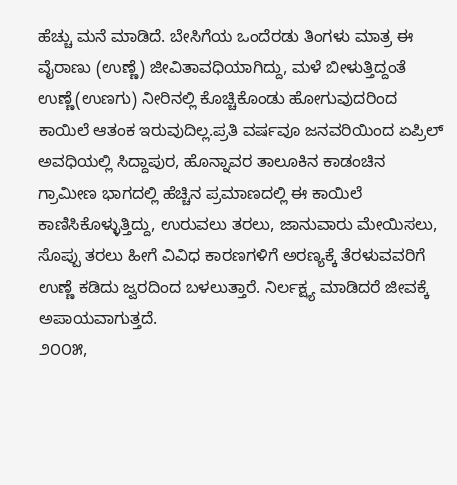ಹೆಚ್ಚು ಮನೆ ಮಾಡಿದೆ. ಬೇಸಿಗೆಯ ಒಂದೆರಡು ತಿಂಗಳು ಮಾತ್ರ ಈ ವೈರಾಣು (ಉಣ್ಣೆ) ಜೀವಿತಾವಧಿಯಾಗಿದ್ದು, ಮಳೆ ಬೀಳುತ್ತಿದ್ದಂತೆ ಉಣ್ಣೆ(ಉಣಗು) ನೀರಿನಲ್ಲಿ ಕೊಚ್ಚಿಕೊಂಡು ಹೋಗುವುದರಿಂದ ಕಾಯಿಲೆ ಆತಂಕ ಇರುವುದಿಲ್ಲ.ಪ್ರತಿ ವರ್ಷವೂ ಜನವರಿಯಿಂದ ಏಪ್ರಿಲ್ ಅವಧಿಯಲ್ಲಿ ಸಿದ್ದಾಪುರ, ಹೊನ್ನಾವರ ತಾಲೂಕಿನ ಕಾಡಂಚಿನ ಗ್ರಾಮೀಣ ಭಾಗದಲ್ಲಿ ಹೆಚ್ಚಿನ ಪ್ರಮಾಣದಲ್ಲಿ ಈ ಕಾಯಿಲೆ ಕಾಣಿಸಿಕೊಳ್ಳುತ್ತಿದ್ದು, ಉರುವಲು ತರಲು, ಜಾನುವಾರು ಮೇಯಿಸಲು, ಸೊಪ್ಪು ತರಲು ಹೀಗೆ ವಿವಿಧ ಕಾರಣಗಳಿಗೆ ಅರಣ್ಯಕ್ಕೆ ತೆರಳುವವರಿಗೆ ಉಣ್ಣೆ ಕಡಿದು ಜ್ವರದಿಂದ ಬಳಲುತ್ತಾರೆ. ನಿರ್ಲಕ್ಷ್ಯ ಮಾಡಿದರೆ ಜೀವಕ್ಕೆ ಅಪಾಯವಾಗುತ್ತದೆ.
೨೦೦೫,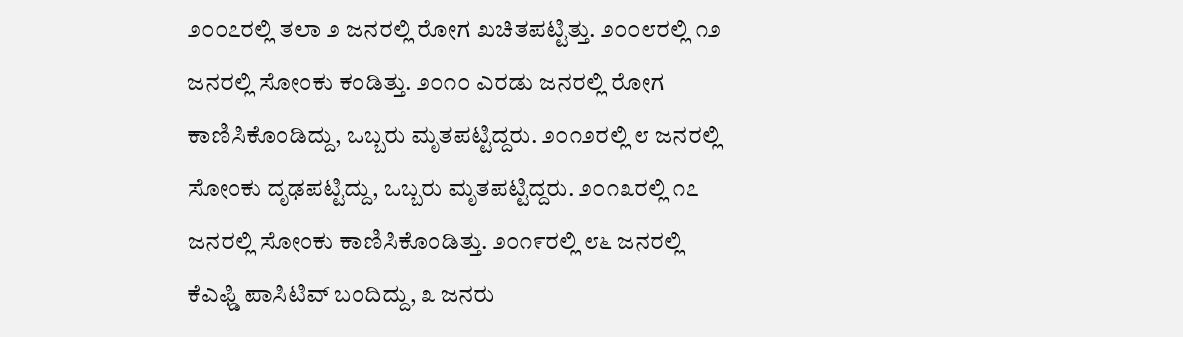೨೦೦೭ರಲ್ಲಿ ತಲಾ ೨ ಜನರಲ್ಲಿ ರೋಗ ಖಚಿತಪಟ್ಟಿತ್ತು. ೨೦೦೮ರಲ್ಲಿ ೧೨ ಜನರಲ್ಲಿ ಸೋಂಕು ಕಂಡಿತ್ತು. ೨೦೧೦ ಎರಡು ಜನರಲ್ಲಿ ರೋಗ ಕಾಣಿಸಿಕೊಂಡಿದ್ದು, ಒಬ್ಬರು ಮೃತಪಟ್ಟಿದ್ದರು. ೨೦೧೨ರಲ್ಲಿ ೮ ಜನರಲ್ಲಿ ಸೋಂಕು ದೃಢಪಟ್ಟಿದ್ದು, ಒಬ್ಬರು ಮೃತಪಟ್ಟಿದ್ದರು. ೨೦೧೩ರಲ್ಲಿ ೧೭ ಜನರಲ್ಲಿ ಸೋಂಕು ಕಾಣಿಸಿಕೊಂಡಿತ್ತು. ೨೦೧೯ರಲ್ಲಿ ೮೬ ಜನರಲ್ಲಿ ಕೆಎಫ್ಡಿ ಪಾಸಿಟಿವ್ ಬಂದಿದ್ದು, ೩ ಜನರು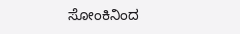ಸೋಂಕಿನಿಂದ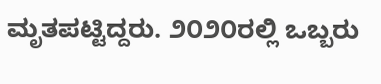ಮೃತಪಟ್ಟಿದ್ದರು. ೨೦೨೦ರಲ್ಲಿ ಒಬ್ಬರು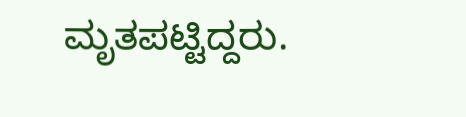ಮೃತಪಟ್ಟಿದ್ದರು.